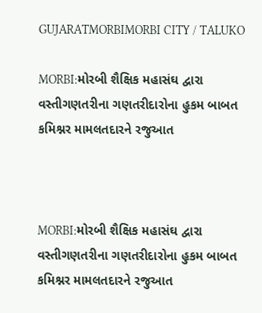GUJARATMORBIMORBI CITY / TALUKO

MORBI:મોરબી શૈક્ષિક મહાસંઘ દ્વારા વસ્તીગણતરીના ગણતરીદારોના હુકમ બાબત કમિશ્નર મામલતદારને રજુઆત



MORBI:મોરબી શૈક્ષિક મહાસંઘ દ્વારા વસ્તીગણતરીના ગણતરીદારોના હુકમ બાબત કમિશ્નર મામલતદારને રજુઆત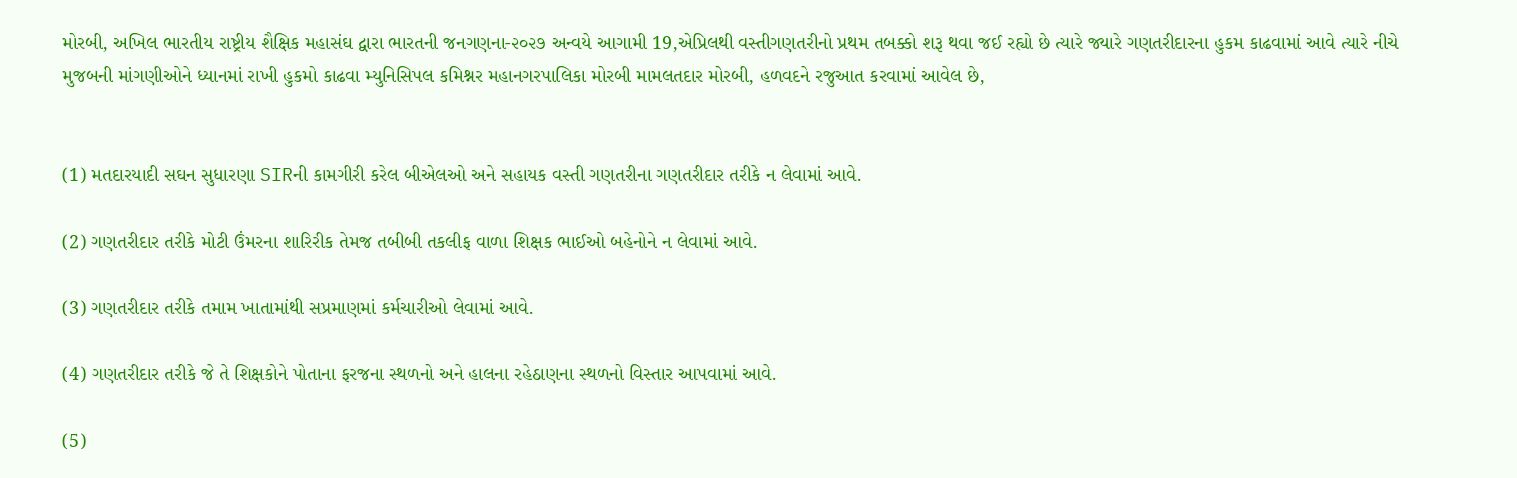મોરબી, અખિલ ભારતીય રાષ્ટ્રીય શૈક્ષિક મહાસંઘ દ્વારા ભારતની જનગણના-૨૦૨૭ અન્વયે આગામી 19,એપ્રિલથી વસ્તીગણતરીનો પ્રથમ તબક્કો શરૂ થવા જઈ રહ્યો છે ત્યારે જ્યારે ગણતરીદારના હુકમ કાઢવામાં આવે ત્યારે નીચે મુજબની માંગણીઓને ધ્યાનમાં રાખી હુકમો કાઢવા મ્યુનિસિપલ કમિશ્નર મહાનગરપાલિકા મોરબી મામલતદાર મોરબી, હળવદને રજુઆત કરવામાં આવેલ છે,


(1) મતદારયાદી સઘન સુધારણા SIRની કામગીરી કરેલ બીએલઓ અને સહાયક વસ્તી ગણતરીના ગણતરીદાર તરીકે ન લેવામાં આવે.

(2) ગણતરીદાર તરીકે મોટી ઉંમરના શારિરીક તેમજ તબીબી તકલીફ વાળા શિક્ષક ભાઈઓ બહેનોને ન લેવામાં આવે.

(3) ગણતરીદાર તરીકે તમામ ખાતામાંથી સપ્રમાણમાં કર્મચારીઓ લેવામાં આવે.

(4) ગણતરીદાર તરીકે જે તે શિક્ષકોને પોતાના ફરજના સ્થળનો અને હાલના રહેઠાણના સ્થળનો વિસ્તાર આપવામાં આવે.

(5)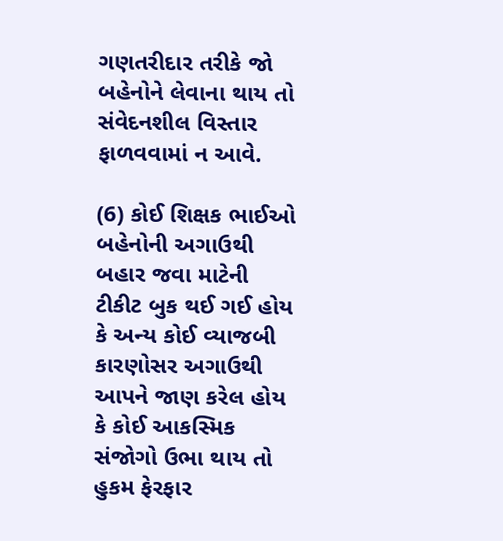ગણતરીદાર તરીકે જો બહેનોને લેવાના થાય તો સંવેદનશીલ વિસ્તાર ફાળવવામાં ન આવે.

(6) કોઈ શિક્ષક ભાઈઓ બહેનોની અગાઉથી બહાર જવા માટેની ટીકીટ બુક થઈ ગઈ હોય કે અન્ય કોઈ વ્યાજબી કારણોસર અગાઉથી આપને જાણ કરેલ હોય કે કોઈ આકસ્મિક સંજોગો ઉભા થાય તો હુકમ ફેરફાર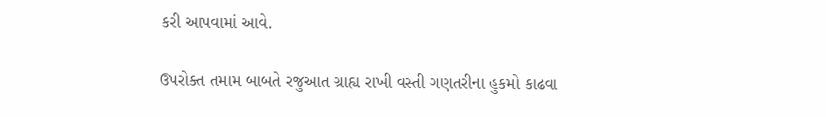કરી આપવામાં આવે.

ઉપરોક્ત તમામ બાબતે રજુઆત ગ્રાહ્ય રાખી વસ્તી ગણતરીના હુકમો કાઢવા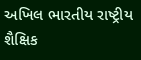અખિલ ભારતીય રાષ્ટ્રીય શૈક્ષિક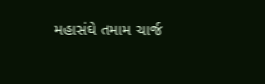મહાસંઘે તમામ ચાર્જ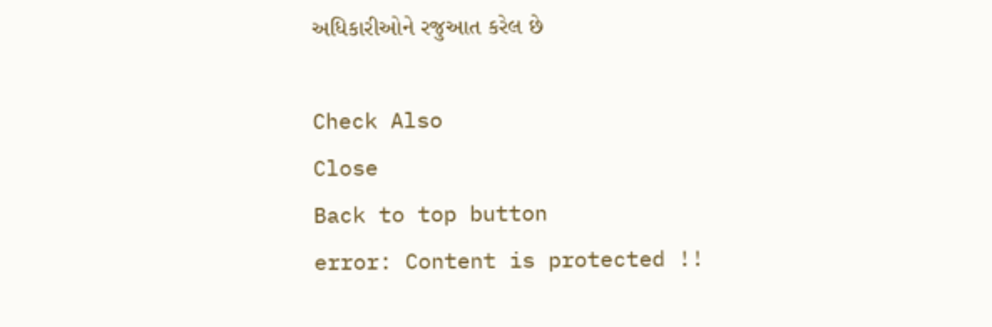અધિકારીઓને રજુઆત કરેલ છે

Check Also
Close
Back to top button
error: Content is protected !!